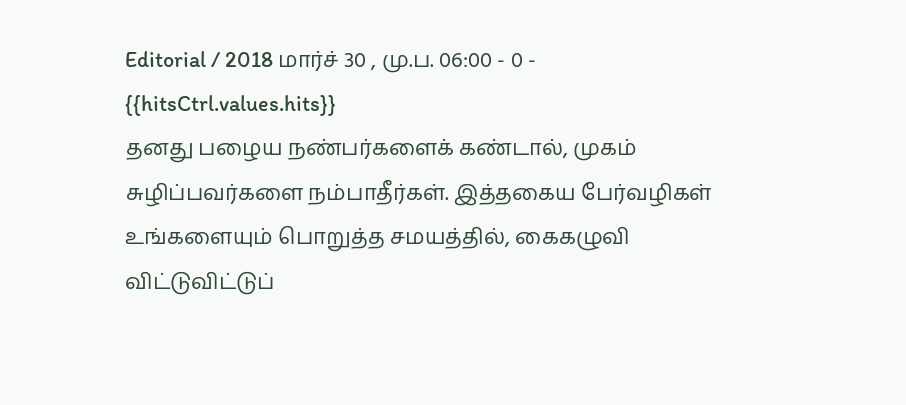Editorial / 2018 மார்ச் 30 , மு.ப. 06:00 - 0 - {{hitsCtrl.values.hits}}
தனது பழைய நண்பர்களைக் கண்டால், முகம் சுழிப்பவர்களை நம்பாதீர்கள். இத்தகைய பேர்வழிகள் உங்களையும் பொறுத்த சமயத்தில், கைகழுவி விட்டுவிட்டுப்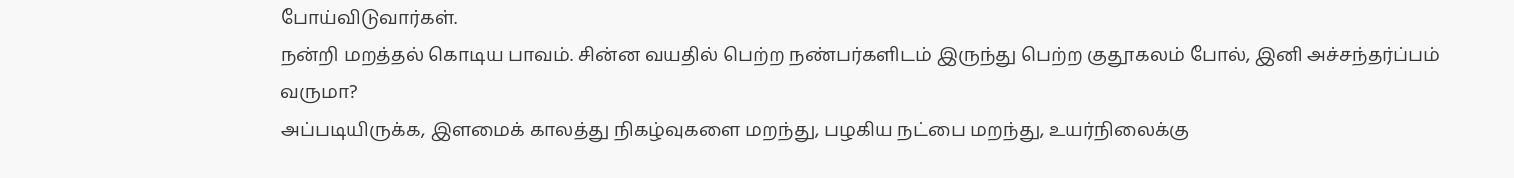போய்விடுவார்கள்.
நன்றி மறத்தல் கொடிய பாவம். சின்ன வயதில் பெற்ற நண்பர்களிடம் இருந்து பெற்ற குதூகலம் போல், இனி அச்சந்தர்ப்பம் வருமா?
அப்படியிருக்க, இளமைக் காலத்து நிகழ்வுகளை மறந்து, பழகிய நட்பை மறந்து, உயர்நிலைக்கு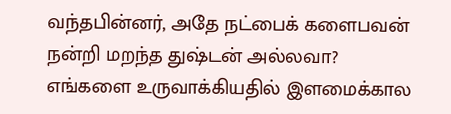வந்தபின்னர், அதே நட்பைக் களைபவன் நன்றி மறந்த துஷ்டன் அல்லவா?
எங்களை உருவாக்கியதில் இளமைக்கால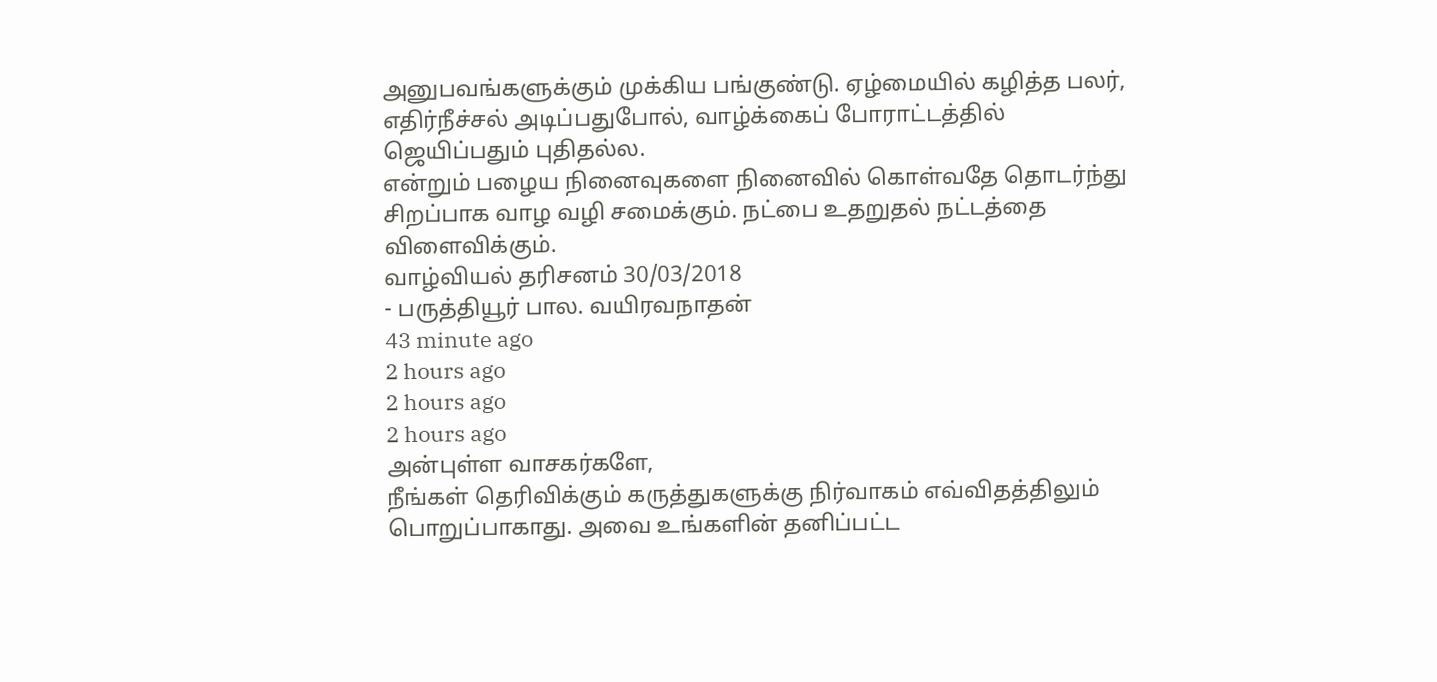அனுபவங்களுக்கும் முக்கிய பங்குண்டு. ஏழ்மையில் கழித்த பலர், எதிர்நீச்சல் அடிப்பதுபோல், வாழ்க்கைப் போராட்டத்தில் ஜெயிப்பதும் புதிதல்ல.
என்றும் பழைய நினைவுகளை நினைவில் கொள்வதே தொடர்ந்து சிறப்பாக வாழ வழி சமைக்கும். நட்பை உதறுதல் நட்டத்தை விளைவிக்கும்.
வாழ்வியல் தரிசனம் 30/03/2018
- பருத்தியூர் பால. வயிரவநாதன்
43 minute ago
2 hours ago
2 hours ago
2 hours ago
அன்புள்ள வாசகர்களே,
நீங்கள் தெரிவிக்கும் கருத்துகளுக்கு நிர்வாகம் எவ்விதத்திலும் பொறுப்பாகாது. அவை உங்களின் தனிப்பட்ட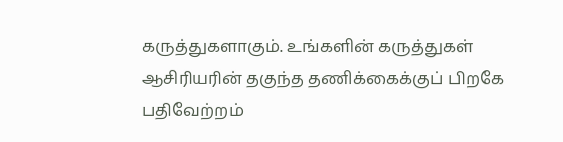கருத்துகளாகும். உங்களின் கருத்துகள் ஆசிரியரின் தகுந்த தணிக்கைக்குப் பிறகே பதிவேற்றம்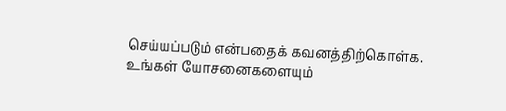செய்யப்படும் என்பதைக் கவனத்திற்கொள்க. உங்கள் யோசனைகளையும்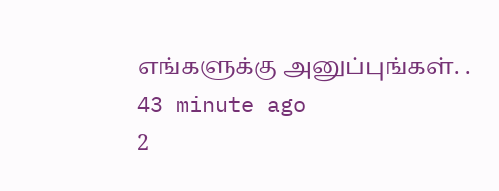எங்களுக்கு அனுப்புங்கள். .
43 minute ago
2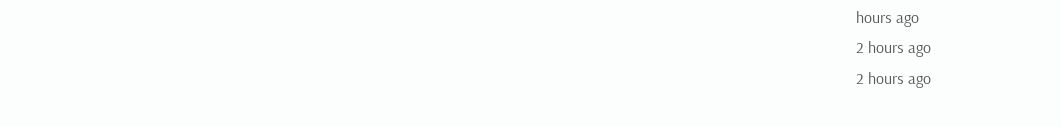hours ago
2 hours ago
2 hours ago